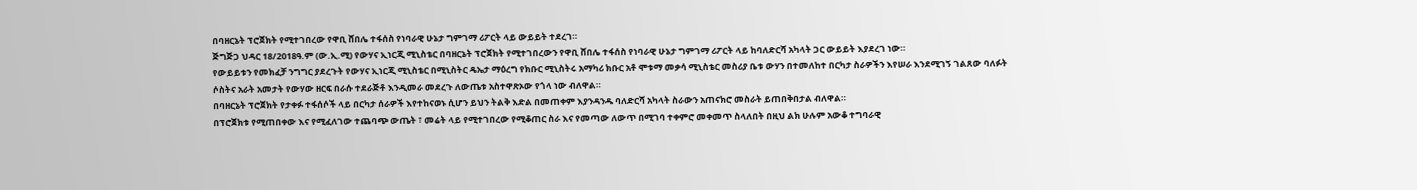በባዘርኔት ፕሮጀክት የሚተገበረው የዋቢ ሸበሌ ተፋሰስ የነባራዊ ሁኔታ ግምገማ ሪፖርት ላይ ውይይት ተደረገ።
ጅግጅጋ ህዳር 18/2018ዓ.ም (ው.ኢ.ሚ) የውሃና ኢነርጂ ሚኒስቴር በባዘርኔት ፕሮጀክት የሚተገበረውን የዋቢ ሸበሌ ተፋሰስ የነባራዊ ሁኔታ ግምገማ ሪፖርት ላይ ከባለድርሻ አካላት ጋር ውይይት እያደረገ ነው።
የውይይቱን የመክፈቻ ንግግር ያደረጉት የውሃና ኢነርጂ ሚኒስቴር በሚኒስትር ዴኤታ ማዕረግ የክቡር ሚኒስትሩ አማካሪ ክቡር አቶ ሞቱማ መቃሳ ሚኒስቴር መስሪያ ቤቱ ውሃን በተመለከተ በርካታ ስራዎችን እየሠራ እንደሚገኝ ገልጸው ባለፉት ሶስትና አራት አመታት የውሃው ዘርፍ በራሱ ተደራጅቶ እንዲመራ መደረጉ ለውጤቱ አስተዋጽኦው የጎላ ነው ብለዋል።
በባዘርኔት ፕሮጀክት የታቀፉ ተፋሰሶች ላይ በርካታ ሰራዎች እየተከናወኑ ሲሆን ይህን ትልቅ እድል በመጠቀም እያንዳንዱ ባለድርሻ አካላት ስራውን አጠናክሮ መስራት ይጠበቅበታል ብለዋል።
በፕሮጀክቱ የሚጠበቀው እና የሚፈለገው ተጨባጭ ውጤት ፣ መሬት ላይ የሚተገበረው የሚቆጠር ስራ እና የመጣው ለውጥ በሚገባ ተቀምሮ መቀመጥ ስላለበት በዚህ ልክ ሁሉም አውቆ ተግባራዊ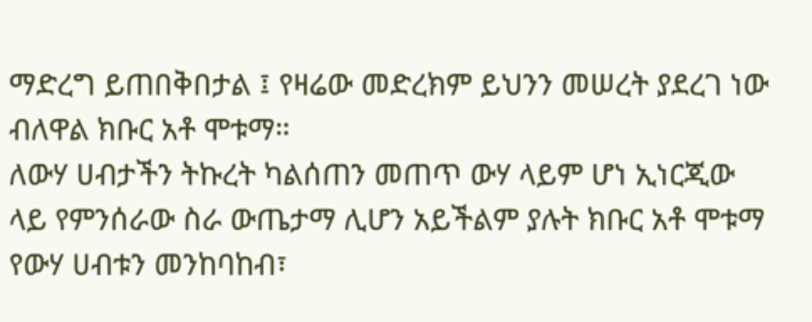ማድረግ ይጠበቅበታል ፤ የዛሬው መድረክም ይህንን መሠረት ያደረገ ነው ብለዋል ክቡር አቶ ሞቱማ።
ለውሃ ሀብታችን ትኩረት ካልሰጠን መጠጥ ውሃ ላይም ሆነ ኢነርጂው ላይ የምንሰራው ስራ ውጤታማ ሊሆን አይችልም ያሉት ክቡር አቶ ሞቱማ የውሃ ሀብቱን መንከባከብ፣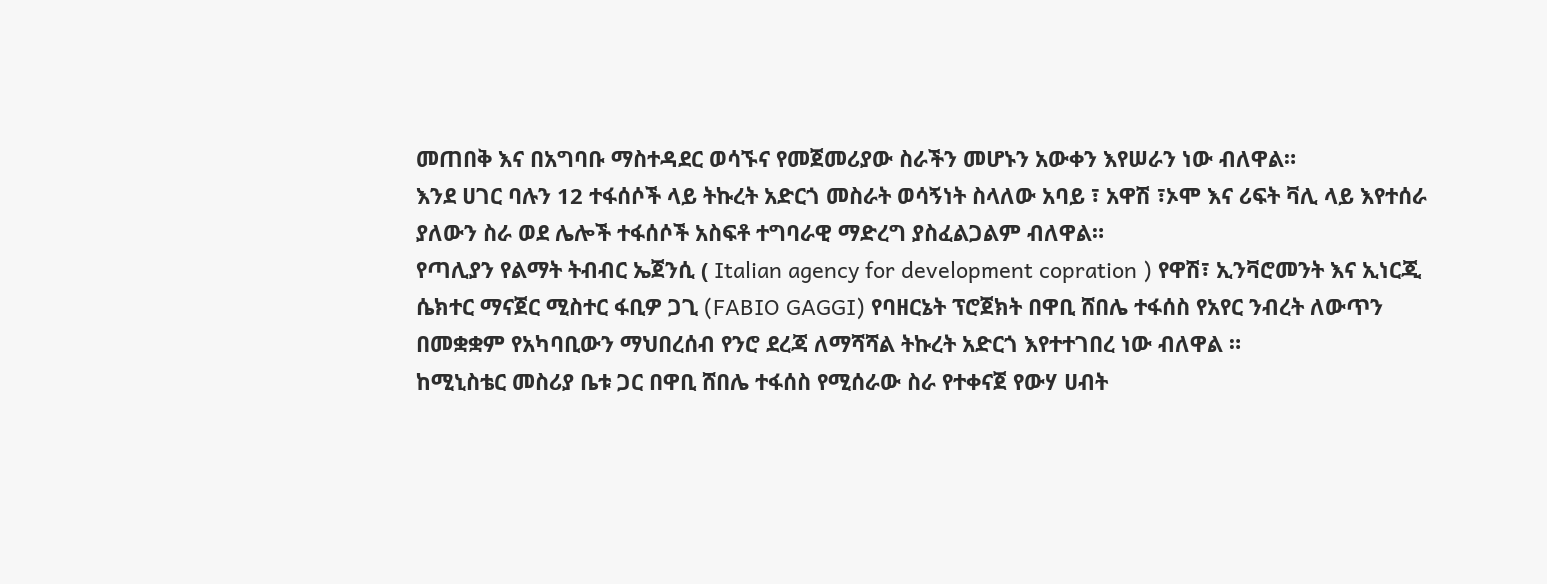መጠበቅ እና በአግባቡ ማስተዳደር ወሳኙና የመጀመሪያው ስራችን መሆኑን አውቀን እየሠራን ነው ብለዋል።
እንደ ሀገር ባሉን 12 ተፋሰሶች ላይ ትኩረት አድርጎ መስራት ወሳኝነት ስላለው አባይ ፣ አዋሽ ፣ኦሞ እና ሪፍት ቫሊ ላይ እየተሰራ ያለውን ስራ ወደ ሌሎች ተፋሰሶች አስፍቶ ተግባራዊ ማድረግ ያስፈልጋልም ብለዋል።
የጣሊያን የልማት ትብብር ኤጀንሲ ( Italian agency for development copration ) የዋሽ፣ ኢንቫሮመንት እና ኢነርጂ ሴክተር ማናጀር ሚስተር ፋቢዎ ጋጊ (FABIO GAGGI) የባዘርኔት ፕሮጀክት በዋቢ ሸበሌ ተፋሰስ የአየር ንብረት ለውጥን በመቋቋም የአካባቢውን ማህበረሰብ የንሮ ደረጃ ለማሻሻል ትኩረት አድርጎ እየተተገበረ ነው ብለዋል ።
ከሚኒስቴር መስሪያ ቤቱ ጋር በዋቢ ሸበሌ ተፋሰስ የሚሰራው ስራ የተቀናጀ የውሃ ሀብት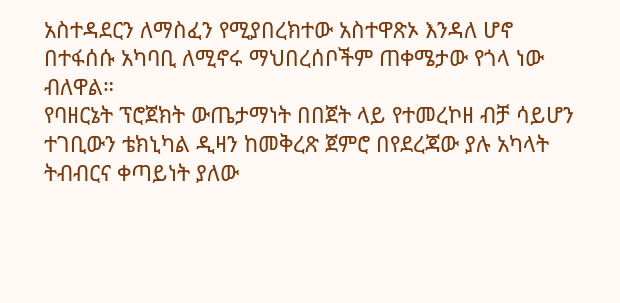አስተዳደርን ለማስፈን የሚያበረክተው አስተዋጽኦ እንዳለ ሆኖ በተፋሰሱ አካባቢ ለሚኖሩ ማህበረሰቦችም ጠቀሜታው የጎላ ነው ብለዋል።
የባዘርኔት ፕሮጀክት ውጤታማነት በበጀት ላይ የተመረኮዘ ብቻ ሳይሆን ተገቢውን ቴክኒካል ዲዛን ከመቅረጽ ጀምሮ በየደረጃው ያሉ አካላት ትብብርና ቀጣይነት ያለው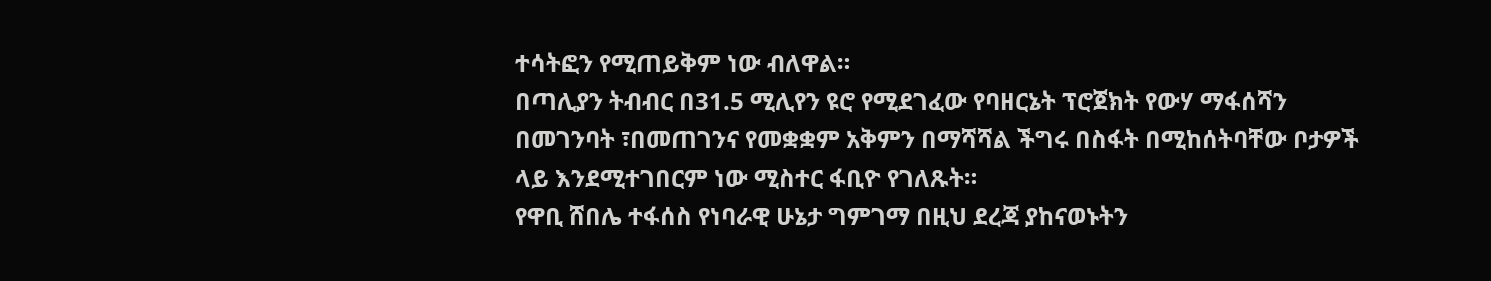ተሳትፎን የሚጠይቅም ነው ብለዋል።
በጣሊያን ትብብር በ31.5 ሚሊየን ዩሮ የሚደገፈው የባዘርኔት ፕሮጀክት የውሃ ማፋሰሻን በመገንባት ፣በመጠገንና የመቋቋም አቅምን በማሻሻል ችግሩ በስፋት በሚከሰትባቸው ቦታዎች ላይ እንደሚተገበርም ነው ሚስተር ፋቢዮ የገለጹት።
የዋቢ ሸበሌ ተፋሰስ የነባራዊ ሁኔታ ግምገማ በዚህ ደረጃ ያከናወኑትን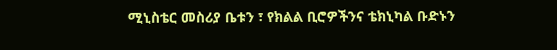ሚኒስቴር መስሪያ ቤቱን ፣ የክልል ቢሮዎችንና ቴክኒካል ቡድኑን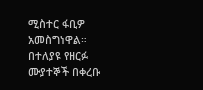ሚስተር ፋቢዎ አመስግነዋል።
በተለያዩ የዘርፉ ሙያተኞች በቀረቡ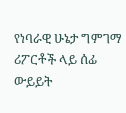የነባራዊ ሁኔታ ግምገማ ሪፖርቶች ላይ ሰፊ ውይይት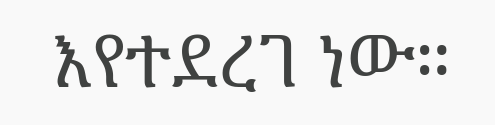እየተደረገ ነው።